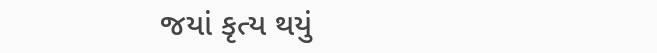જયાં કૃત્ય થયું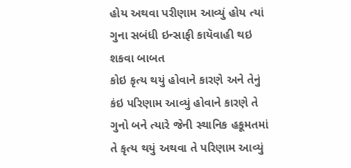હોય અથવા પરીણામ આવ્યું હોય ત્યાં ગુના સબંધી ઇન્સાફી કાયૅવાહી થઇ શકવા બાબત
કોઇ કૃત્ય થયું હોવાને કારણે અને તેનું કંઇ પરિણામ આવ્યું હોવાને કારણે તે ગુનો બને ત્યારે જેની સ્થાનિક હકૂમતમાં તે કૃત્ય થયું અથવા તે પરિણામ આવ્યું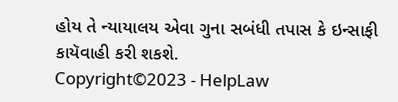હોય તે ન્યાયાલય એવા ગુના સબંધી તપાસ કે ઇન્સાફી કાયૅવાહી કરી શકશે.
Copyright©2023 - HelpLaw